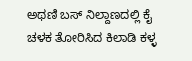ಅಥಣಿ ಬಸ್ ನಿಲ್ದಾಣದಲ್ಲಿ ಕೈ ಚಳಕ ತೋರಿಸಿದ ಕಿಲಾಡಿ ಕಳ್ಳ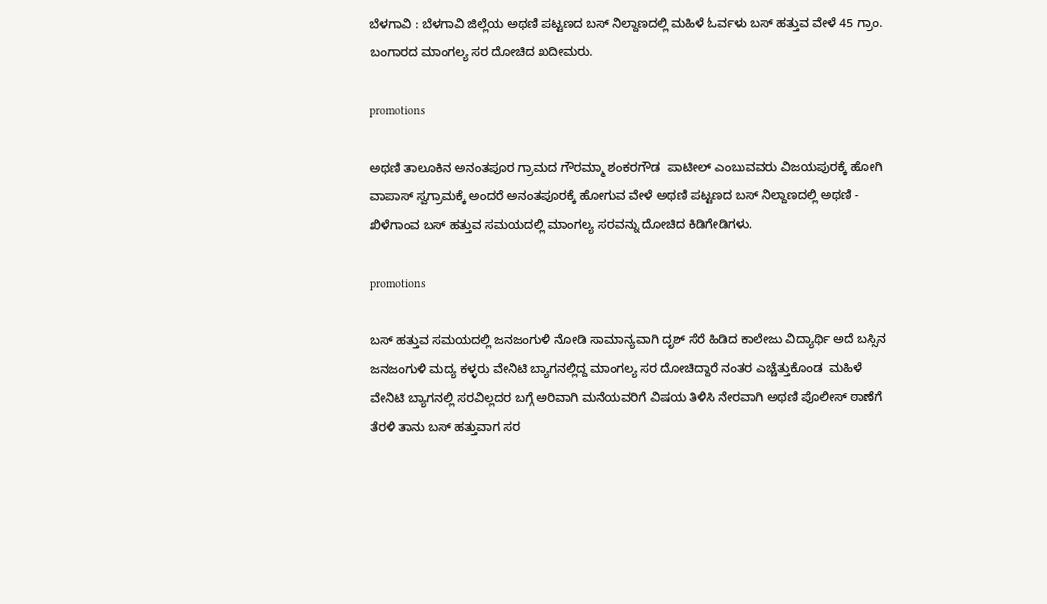ಬೆಳಗಾವಿ : ಬೆಳಗಾವಿ ಜಿಲ್ಲೆಯ ಅಥಣಿ ಪಟ್ಟಣದ ಬಸ್ ನಿಲ್ದಾಣದಲ್ಲಿ ಮಹಿಳೆ ಓರ್ವಳು ಬಸ್ ಹತ್ತುವ ವೇಳೆ 45 ಗ್ರಾಂ.  ಬಂಗಾರದ ಮಾಂಗಲ್ಯ ಸರ ದೋಚಿದ ಖದೀಮರು.

promotions

ಅಥಣಿ ತಾಲೂಕಿನ ಅನಂತಪೂರ ಗ್ರಾಮದ ಗೌರಮ್ಮಾ ಶಂಕರಗೌಡ  ಪಾಟೀಲ್ ಎಂಬುವವರು ವಿಜಯಪುರಕ್ಕೆ ಹೋಗಿ ವಾಪಾಸ್ ಸ್ವಗ್ರಾಮಕ್ಕೆ ಅಂದರೆ ಅನಂತಪೂರಕ್ಕೆ ಹೋಗುವ ವೇಳೆ ಅಥಣಿ ಪಟ್ಟಣದ ಬಸ್ ನಿಲ್ದಾಣದಲ್ಲಿ ಅಥಣಿ - ಖಿಳೆಗಾಂವ ಬಸ್ ಹತ್ತುವ ಸಮಯದಲ್ಲಿ ಮಾಂಗಲ್ಯ ಸರವನ್ನು ದೋಚಿದ ಕಿಡಿಗೇಡಿಗಳು.

promotions

ಬಸ್ ಹತ್ತುವ ಸಮಯದಲ್ಲಿ ಜನಜಂಗುಳಿ ನೋಡಿ ಸಾಮಾನ್ಯವಾಗಿ ದೃಶ್ ಸೆರೆ ಹಿಡಿದ ಕಾಲೇಜು ವಿದ್ಯಾರ್ಥಿ ಅದೆ ಬಸ್ಸಿನ ಜನಜಂಗುಳಿ ಮದ್ಯ ಕಳ್ಳರು ವೇನಿಟಿ ಬ್ಯಾಗನಲ್ಲಿದ್ದ ಮಾಂಗಲ್ಯ ಸರ ದೋಚಿದ್ದಾರೆ ನಂತರ ಎಚ್ಚೆತ್ತುಕೊಂಡ  ಮಹಿಳೆ ವೇನಿಟಿ ಬ್ಯಾಗನಲ್ಲಿ ಸರವಿಲ್ಲದರ ಬಗ್ಗೆ ಅರಿವಾಗಿ ಮನೆಯವರಿಗೆ ವಿಷಯ ತಿಳಿಸಿ ನೇರವಾಗಿ ಅಥಣಿ ಪೊಲೀಸ್ ಠಾಣೆಗೆ ತೆರಳಿ ತಾನು ಬಸ್ ಹತ್ತುವಾಗ ಸರ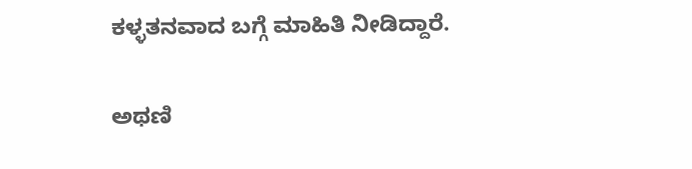ಕಳ್ಳತನವಾದ ಬಗ್ಗೆ ಮಾಹಿತಿ ನೀಡಿದ್ದಾರೆ.

ಅಥಣಿ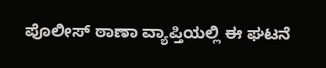ಪೊಲೀಸ್ ಠಾಣಾ ವ್ಯಾಪ್ತಿಯಲ್ಲಿ ಈ ಘಟನೆ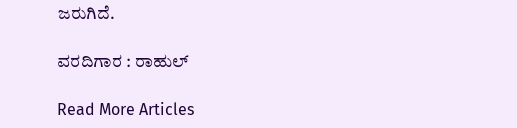ಜರುಗಿದೆ.

ವರದಿಗಾರ : ರಾಹುಲ್

Read More Articles